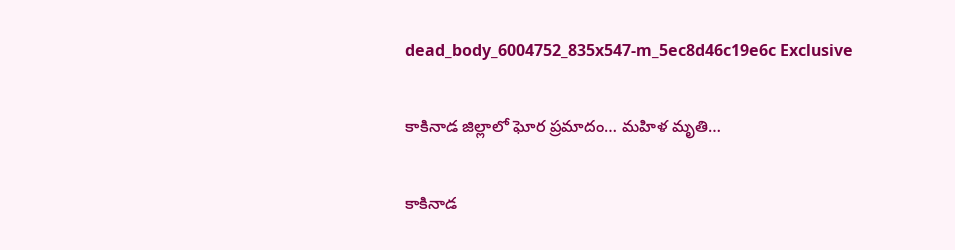dead_body_6004752_835x547-m_5ec8d46c19e6c Exclusive

కాకినాడ జిల్లాలో ఘోర ప్రమాదం… మహిళ మృతి…

కాకినాడ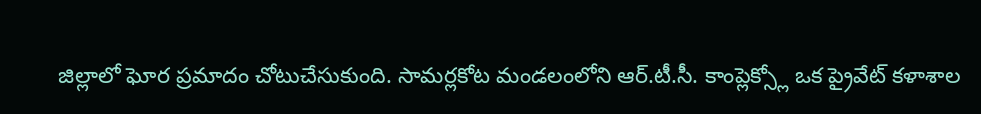జిల్లాలో ఘోర ప్రమాదం చోటుచేసుకుంది. సామర్లకోట మండలంలోని ఆర్.టీ.సీ. కాంప్లెక్స్లో ఒక ప్రైవేట్ కళాశాల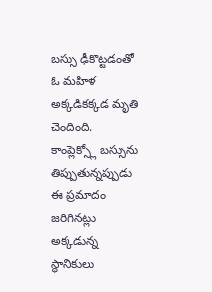బస్సు ఢీకొట్టడంతో ఓ మహిళ అక్కడికక్కడ మృతి చెందింది. కాంప్లెక్స్లో బస్సును తిప్పుతున్నప్పుడు ఈ ప్రమాదం జరిగినట్లు అక్కడున్న స్థానికులు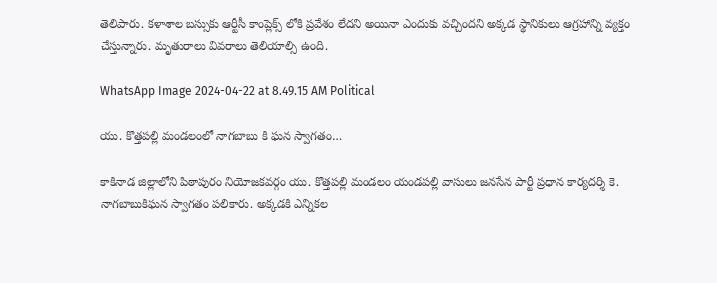తెలిపారు. కళాశాల బస్సుకు ఆర్టీసీ కాంప్లెక్స్ లోకి ప్రవేశం లేదని అయినా ఎందుకు వచ్చిందని అక్కడ స్థానికులు ఆగ్రహాన్ని వ్యక్తం చేస్తున్నారు. మృతురాలు వివరాలు తెలియాల్సి ఉంది.

WhatsApp Image 2024-04-22 at 8.49.15 AM Political

యు. కొత్తపల్లి మండలంలో నాగబాబు కి ఘన స్వాగతం…

కాకినాడ జిల్లాలోని పిఠాపురం నియోజకవర్గం యు. కొత్తపల్లి మండలం యండపల్లి వాసులు జనసేన పార్టీ ప్రధాన కార్యదర్శి కె. నాగబాబుకిఘన స్వాగతం పలికారు. అక్కడకి ఎన్నికల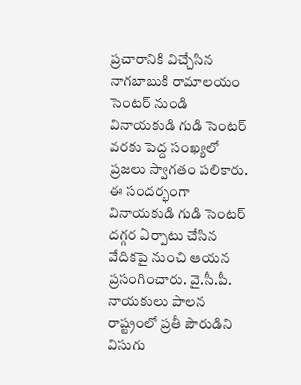ప్రచారానికి విచ్చేసిన నాగబాబుకి రామాలయం సెంటర్ నుండి వినాయకుడి గుడి సెంటర్ వరకు పెద్ద సంఖ్యలో ప్రజలు స్వాగతం పలికారు. ఈ సందర్భంగా వినాయకుడి గుడి సెంటర్ దగ్గర ఏర్పాటు చేసిన వేదికపై నుంచి ఆయన ప్రసంగించారు. వై.సీ.పీ. నాయకులు పాలన రాష్ట్రంలో ప్రతీ పౌరుడిని విసుగు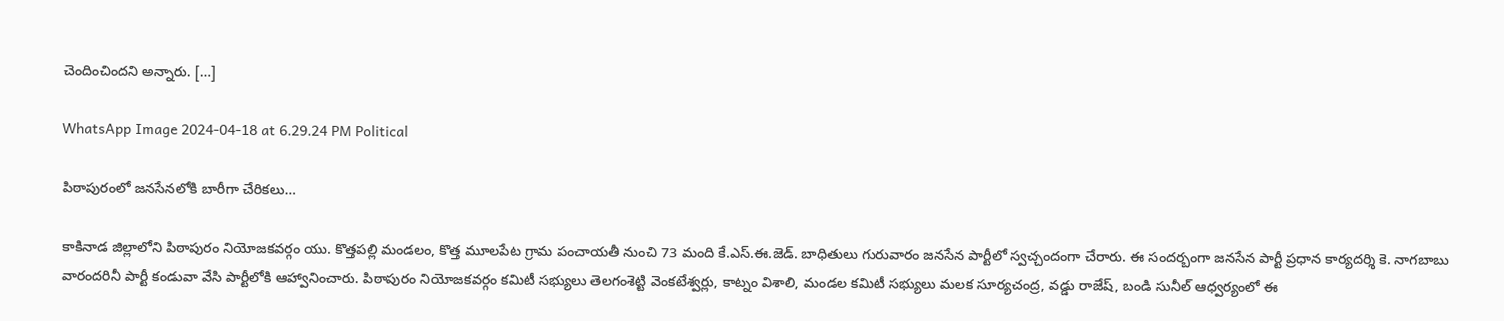చెందించిందని అన్నారు. […]

WhatsApp Image 2024-04-18 at 6.29.24 PM Political

పిఠాపురంలో జనసేనలోకి బారీగా చేరికలు…

కాకినాడ జిల్లాలోని పిఠాపురం నియోజకవర్గం యు. కొత్తపల్లి మండలం, కొత్త మూలపేట గ్రామ పంచాయతీ నుంచి 73 మంది కే.ఎస్.ఈ.జెడ్. బాధితులు గురువారం జనసేన పార్టీలో స్వచ్చందంగా చేరారు. ఈ సందర్బంగా జనసేన పార్టీ ప్రధాన కార్యదర్శి కె. నాగబాబు వారందరినీ పార్టీ కండువా వేసి పార్టీలోకి ఆహ్వానించారు. పిఠాపురం నియోజకవర్గం కమిటీ సభ్యులు తెలగంశెట్టి వెంకటేశ్వర్లు, కాట్నం విశాలి, మండల కమిటీ సభ్యులు మలక సూర్యచంద్ర, వడ్డు రాజేష్, బండి సునీల్ ఆధ్వర్యంలో ఈ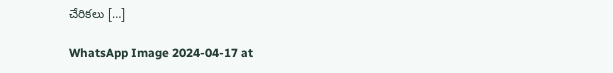చేరికలు […]

WhatsApp Image 2024-04-17 at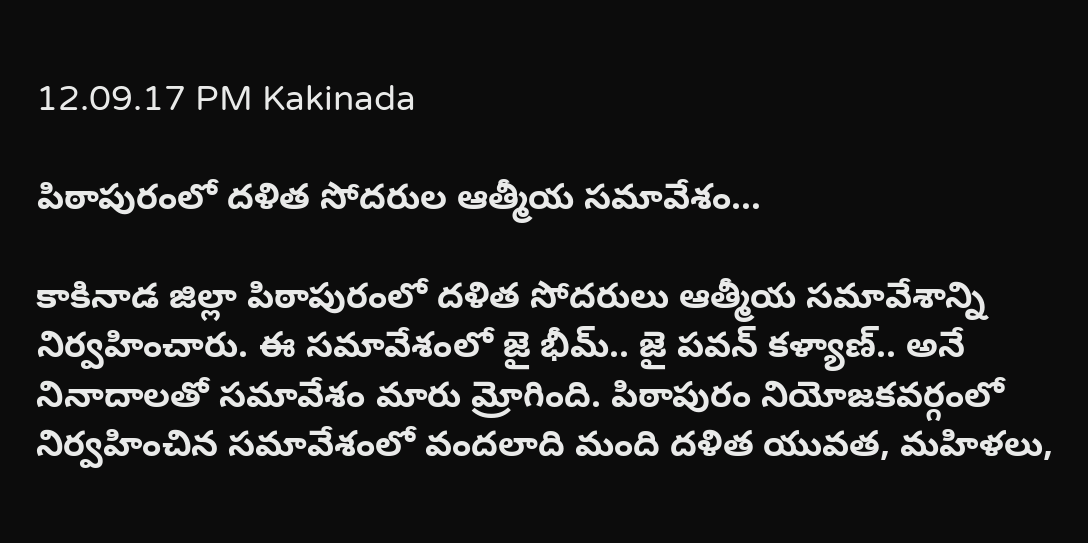12.09.17 PM Kakinada

పిఠాపురంలో దళిత సోదరుల ఆత్మీయ సమావేశం…

కాకినాడ జిల్లా పిఠాపురంలో దళిత సోదరులు ఆత్మీయ సమావేశాన్ని నిర్వహించారు. ఈ సమావేశంలో జై భీమ్.. జై పవన్ కళ్యాణ్.. అనే నినాదాలతో సమావేశం మారు మ్రోగింది. పిఠాపురం నియోజకవర్గంలో నిర్వహించిన సమావేశంలో వందలాది మంది దళిత యువత, మహిళలు,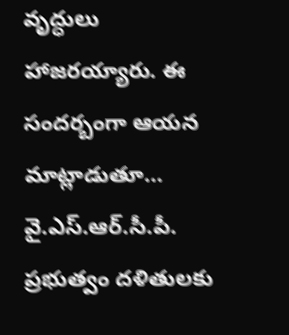వృద్ధులు హాజరయ్యారు. ఈ సందర్బంగా ఆయన మాట్లాడుతూ… వై.ఎస్.ఆర్.సీ.పీ. ప్రభుత్వం దళితులకు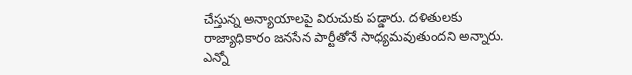చేస్తున్న అన్యాయాలపై విరుచుకు పడ్డారు. దళితులకు రాజ్యాధికారం జనసేన పార్టీతోనే సాధ్యమవుతుందని అన్నారు. ఎన్నో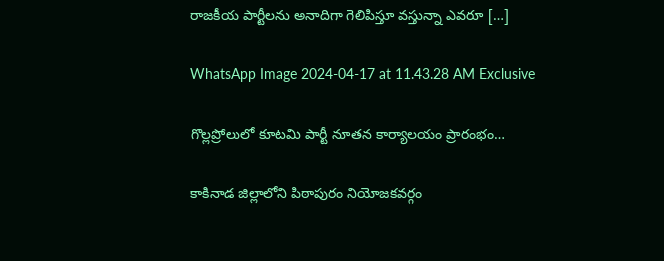రాజకీయ పార్టీలను అనాదిగా గెలిపిస్తూ వస్తున్నా ఎవరూ […]

WhatsApp Image 2024-04-17 at 11.43.28 AM Exclusive

గొల్లప్రోలులో కూటమి పార్టీ నూతన కార్యాలయం ప్రారంభం…

కాకినాడ జిల్లాలోని పిఠాపురం నియోజకవర్గం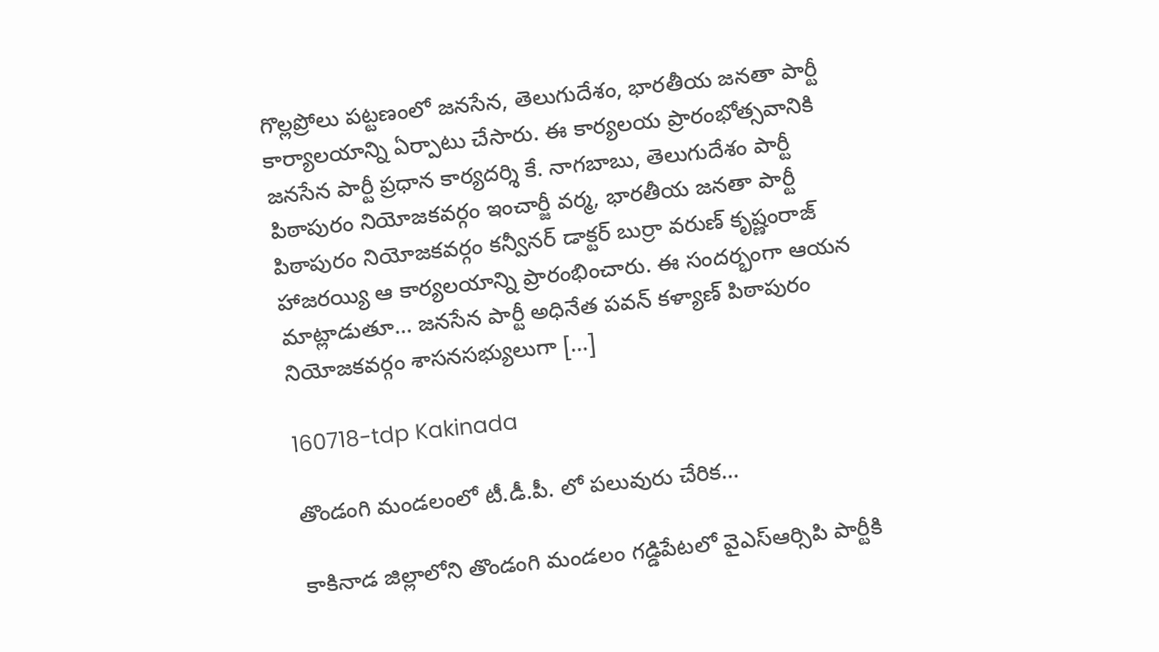గొల్లప్రోలు పట్టణంలో జనసేన, తెలుగుదేశం, భారతీయ జనతా పార్టీ కార్యాలయాన్ని ఏర్పాటు చేసారు. ఈ కార్యలయ ప్రారంభోత్సవానికి జనసేన పార్టీ ప్రధాన కార్యదర్శి కే. నాగబాబు, తెలుగుదేశం పార్టీ పిఠాపురం నియోజకవర్గం ఇంచార్జీ వర్మ, భారతీయ జనతా పార్టీ పిఠాపురం నియోజకవర్గం కన్వీనర్ డాక్టర్ బుర్రా వరుణ్ కృష్ణంరాజ్ హాజరయ్యి ఆ కార్యలయాన్ని ప్రారంభించారు. ఈ సందర్భంగా ఆయన మాట్లాడుతూ… జనసేన పార్టీ అధినేత పవన్ కళ్యాణ్ పిఠాపురం నియోజకవర్గం శాసనసభ్యులుగా […]

160718-tdp Kakinada

తొండంగి మండలంలో టీ.డీ.పీ. లో పలువురు చేరిక…

కాకినాడ జిల్లాలోని తొండంగి మండలం గడ్డిపేటలో వైఎస్ఆర్సిపి పార్టీకి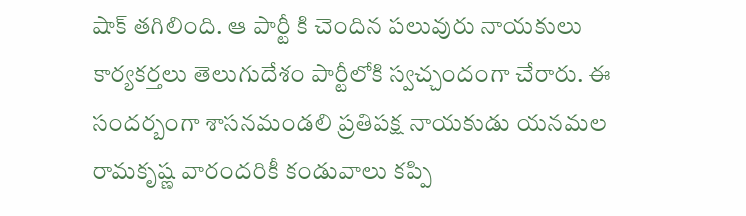షాక్ తగిలింది. ఆ పార్టీ కి చెందిన పలువురు నాయకులు కార్యకర్తలు తెలుగుదేశం పార్టీలోకి స్వచ్చందంగా చేరారు. ఈ సందర్బంగా శాసనమండలి ప్రతిపక్ష నాయకుడు యనమల రామకృష్ణ వారందరికీ కండువాలు కప్పి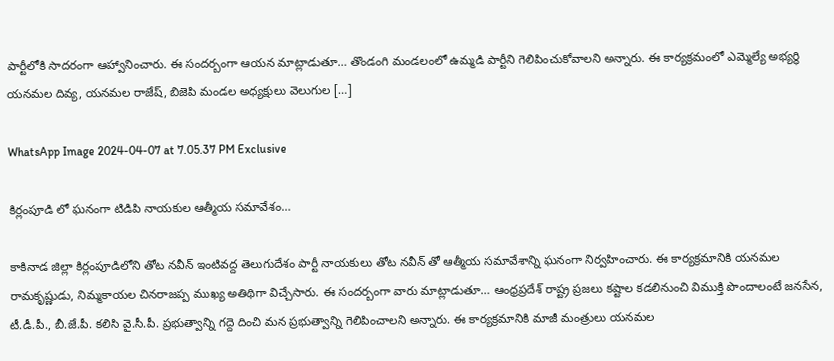పార్టీలోకి సాదరంగా ఆహ్వానించారు. ఈ సందర్బంగా ఆయన మాట్లాడుతూ… తొండంగి మండలంలో ఉమ్మడి పార్టీని గెలిపించుకోవాలని అన్నారు. ఈ కార్యక్రమంలో ఎమ్మెల్యే అభ్యర్థి యనమల దివ్య, యనమల రాజేష్, బిజెపి మండల అధ్యక్షులు వెలుగుల […]

WhatsApp Image 2024-04-07 at 7.05.37 PM Exclusive

కిర్లంపూడి లో ఘనంగా టిడిపి నాయకుల ఆత్మీయ సమావేశం…

కాకినాడ జిల్లా కిర్లంపూడిలోని తోట నవీన్ ఇంటివద్ద తెలుగుదేశం పార్టీ నాయకులు తోట నవీన్ తో ఆత్మీయ సమావేశాన్ని ఘనంగా నిర్వహించారు. ఈ కార్యక్రమానికి యనమల రామకృష్ణుడు, నిమ్మకాయల చినరాజప్ప ముఖ్య అతిథిగా విచ్చేసారు. ఈ సందర్బంగా వారు మాట్లాడుతూ… ఆంధ్రప్రదేశ్ రాష్ట్ర ప్రజలు కష్టాల కడలినుంచి విముక్తి పొందాలంటే జనసేన, టీ.డీ.పీ., బీ.జే.పీ. కలిసి వై.సీ.పీ. ప్రభుత్వాన్ని గద్దె దించి మన ప్రభుత్వాన్ని గెలిపించాలని అన్నారు. ఈ కార్యక్రమానికి మాజీ మంత్రులు యనమల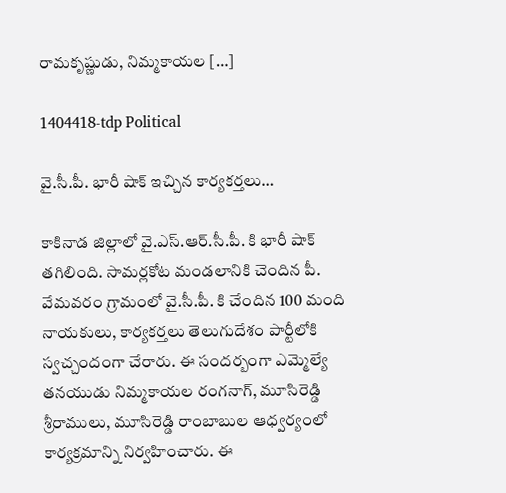రామకృష్ణుడు, నిమ్మకాయల […]

1404418-tdp Political

వై.సీ.పీ. భారీ షాక్ ఇచ్చిన కార్యకర్తలు…

కాకినాడ జిల్లాలో వై.ఎస్.ఆర్.సీ.పీ. కి భారీ షాక్ తగిలింది. సామర్లకోట మండలానికి చెందిన పీ. వేమవరం గ్రామంలో వై.సీ.పీ. కి చేందిన 100 మంది నాయకులు, కార్యకర్తలు తెలుగుదేశం పార్టీలోకి స్వచ్చందంగా చేరారు. ఈ సందర్బంగా ఎమ్మెల్యే తనయుడు నిమ్మకాయల రంగనాగ్, మూసిరెడ్డి శ్రీరాములు, మూసిరెడ్డి రాంబాబుల ఆధ్వర్యంలో కార్యక్రమాన్ని నిర్వహించారు. ఈ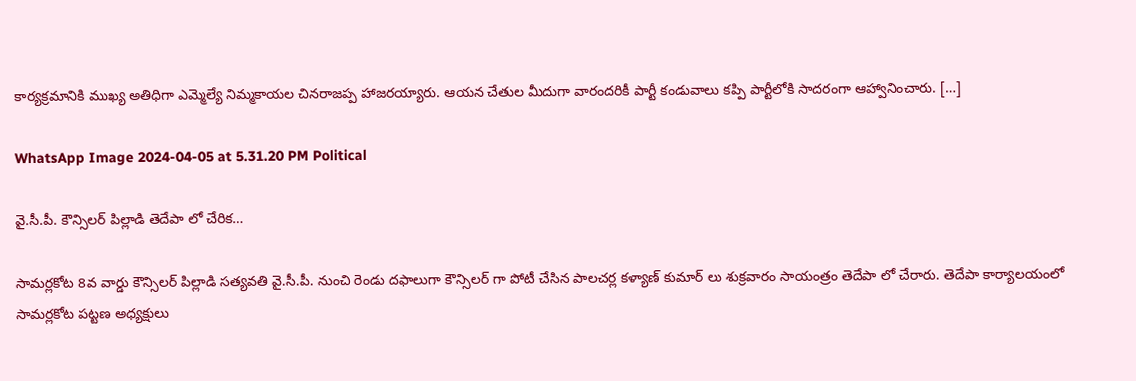కార్యక్రమానికి ముఖ్య అతిధిగా ఎమ్మెల్యే నిమ్మకాయల చినరాజప్ప హాజరయ్యారు. ఆయన చేతుల మీదుగా వారందరికీ పార్టీ కండువాలు కప్పి పార్టీలోకి సాదరంగా ఆహ్వానించారు. […]

WhatsApp Image 2024-04-05 at 5.31.20 PM Political

వై.సీ.పీ. కౌన్సిలర్ పిల్లాడి తెదేపా లో చేరిక…

సామర్లకోట 8వ వార్డు కౌన్సిలర్ పిల్లాడి సత్యవతి వై.సీ.పీ. నుంచి రెండు దఫాలుగా కౌన్సిలర్ గా పోటీ చేసిన పాలచర్ల కళ్యాణ్ కుమార్ లు శుక్రవారం సాయంత్రం తెదేపా లో చేరారు. తెదేపా కార్యాలయంలో సామర్లకోట పట్టణ అధ్యక్షులు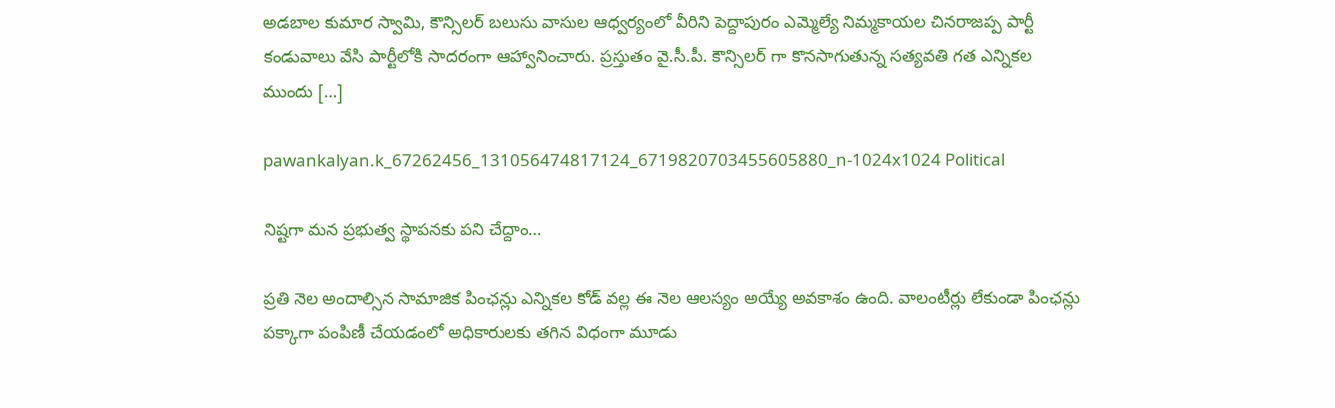అడబాల కుమార స్వామి, కౌన్సిలర్ బలుసు వాసుల ఆధ్వర్యంలో వీరిని పెద్దాపురం ఎమ్మెల్యే నిమ్మకాయల చినరాజప్ప పార్టీ కండువాలు వేసి పార్టీలోకి సాదరంగా ఆహ్వానించారు. ప్రస్తుతం వై.సీ.పీ. కౌన్సిలర్ గా కొనసాగుతున్న సత్యవతి గత ఎన్నికల ముందు […]

pawankalyan.k_67262456_131056474817124_6719820703455605880_n-1024x1024 Political

నిష్టగా మన ప్రభుత్వ స్థాపనకు పని చేద్దాం…

ప్రతి నెల అందాల్సిన సామాజిక పింఛన్లు ఎన్నికల కోడ్ వల్ల ఈ నెల ఆలస్యం అయ్యే అవకాశం ఉంది. వాలంటీర్లు లేకుండా పింఛన్లు పక్కాగా పంపిణీ చేయడంలో అధికారులకు తగిన విధంగా మూడు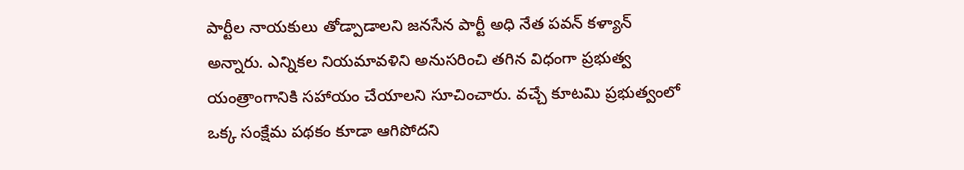పార్టీల నాయకులు తోడ్పాడాలని జనసేన పార్టీ అధి నేత పవన్ కళ్యాన్ అన్నారు. ఎన్నికల నియమావళిని అనుసరించి తగిన విధంగా ప్రభుత్వ యంత్రాంగానికి సహాయం చేయాలని సూచించారు. వచ్చే కూటమి ప్రభుత్వంలో ఒక్క సంక్షేమ పథకం కూడా ఆగిపోదని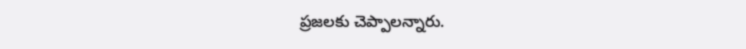ప్రజలకు చెప్పాలన్నారు.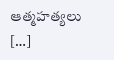ఆత్మహత్యలు […]